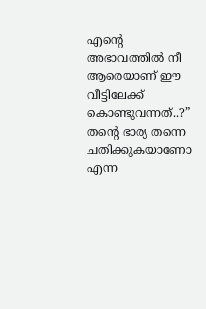എന്റെ അഭാവത്തിൽ നീ ആരെയാണ് ഈ വീട്ടിലേക്ക് കൊണ്ടുവന്നത്..?”
തന്റെ ഭാര്യ തന്നെ ചതിക്കുകയാണോ എന്ന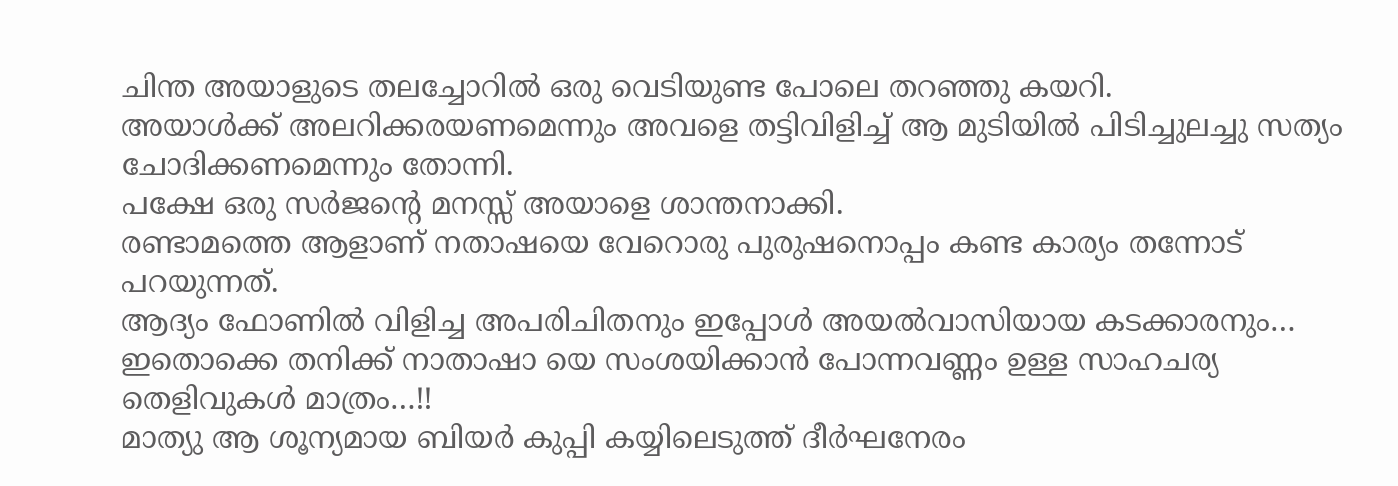ചിന്ത അയാളുടെ തലച്ചോറിൽ ഒരു വെടിയുണ്ട പോലെ തറഞ്ഞു കയറി.
അയാൾക്ക് അലറിക്കരയണമെന്നും അവളെ തട്ടിവിളിച്ച് ആ മുടിയിൽ പിടിച്ചുലച്ചു സത്യം ചോദിക്കണമെന്നും തോന്നി.
പക്ഷേ ഒരു സർജന്റെ മനസ്സ് അയാളെ ശാന്തനാക്കി.
രണ്ടാമത്തെ ആളാണ് നതാഷയെ വേറൊരു പുരുഷനൊപ്പം കണ്ട കാര്യം തന്നോട് പറയുന്നത്.
ആദ്യം ഫോണിൽ വിളിച്ച അപരിചിതനും ഇപ്പോൾ അയൽവാസിയായ കടക്കാരനും…
ഇതൊക്കെ തനിക്ക് നാതാഷാ യെ സംശയിക്കാൻ പോന്നവണ്ണം ഉള്ള സാഹചര്യ തെളിവുകൾ മാത്രം…!!
മാത്യു ആ ശൂന്യമായ ബിയർ കുപ്പി കയ്യിലെടുത്ത് ദീർഘനേരം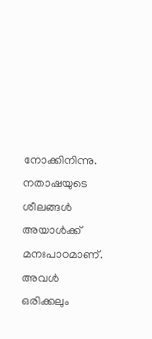നോക്കിനിന്നു.
നതാഷയുടെ ശീലങ്ങൾ അയാൾക്ക് മനഃപാഠമാണ്. അവൾ ഒരിക്കലും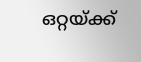ഒറ്റയ്ക്ക്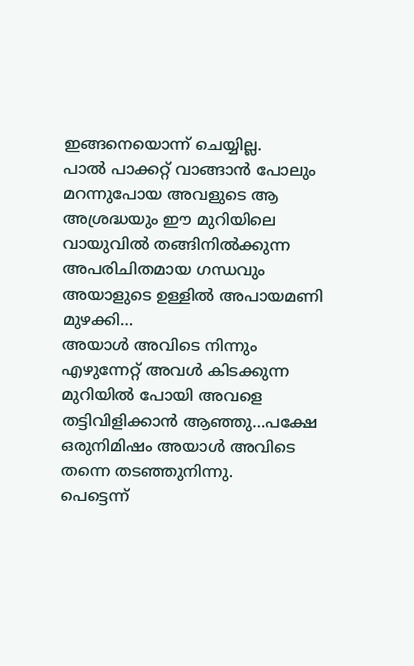ഇങ്ങനെയൊന്ന് ചെയ്യില്ല.
പാൽ പാക്കറ്റ് വാങ്ങാൻ പോലും മറന്നുപോയ അവളുടെ ആ അശ്രദ്ധയും ഈ മുറിയിലെ വായുവിൽ തങ്ങിനിൽക്കുന്ന അപരിചിതമായ ഗന്ധവും അയാളുടെ ഉള്ളിൽ അപായമണി മുഴക്കി…
അയാൾ അവിടെ നിന്നും എഴുന്നേറ്റ് അവൾ കിടക്കുന്ന മുറിയിൽ പോയി അവളെ തട്ടിവിളിക്കാൻ ആഞ്ഞു…പക്ഷേ ഒരുനിമിഷം അയാൾ അവിടെ തന്നെ തടഞ്ഞുനിന്നു.
പെട്ടെന്ന്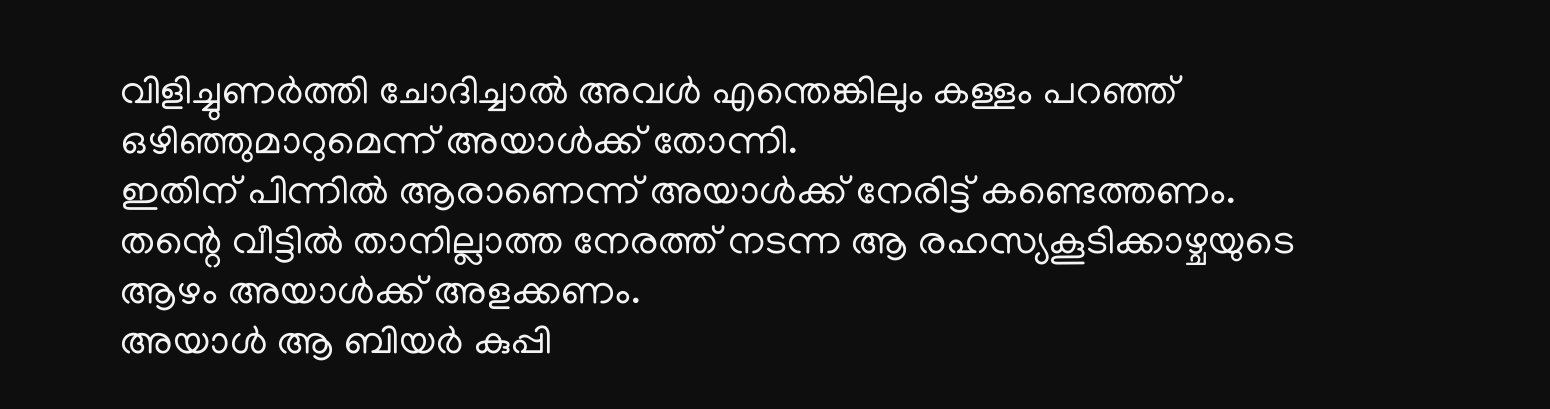വിളിച്ചുണർത്തി ചോദിച്ചാൽ അവൾ എന്തെങ്കിലും കള്ളം പറഞ്ഞ് ഒഴിഞ്ഞുമാറുമെന്ന് അയാൾക്ക് തോന്നി.
ഇതിന് പിന്നിൽ ആരാണെന്ന് അയാൾക്ക് നേരിട്ട് കണ്ടെത്തണം.
തന്റെ വീട്ടിൽ താനില്ലാത്ത നേരത്ത് നടന്ന ആ രഹസ്യകൂടിക്കാഴ്ചയുടെ ആഴം അയാൾക്ക് അളക്കണം.
അയാൾ ആ ബിയർ കുപ്പി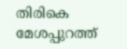തിരികെ മേശപ്പുറത്ത്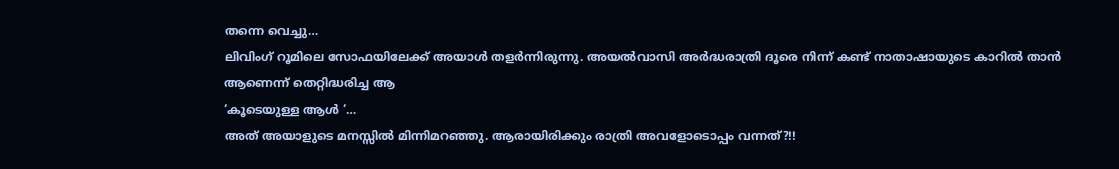തന്നെ വെച്ചു…
ലിവിംഗ് റൂമിലെ സോഫയിലേക്ക് അയാൾ തളർന്നിരുന്നു. അയൽവാസി അർദ്ധരാത്രി ദൂരെ നിന്ന് കണ്ട് നാതാഷായുടെ കാറിൽ താൻ
ആണെന്ന് തെറ്റിദ്ധരിച്ച ആ
‘കൂടെയുള്ള ആൾ ‘…
അത് അയാളുടെ മനസ്സിൽ മിന്നിമറഞ്ഞു. ആരായിരിക്കും രാത്രി അവളോടൊപ്പം വന്നത്?!!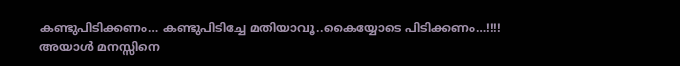കണ്ടുപിടിക്കണം… കണ്ടുപിടിച്ചേ മതിയാവൂ..കൈയ്യോടെ പിടിക്കണം…!!!!
അയാൾ മനസ്സിനെ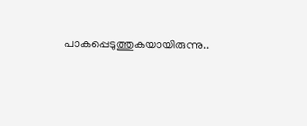പാകപ്പെടുത്തുകയായിരുന്നു..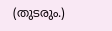(തുടരും.)